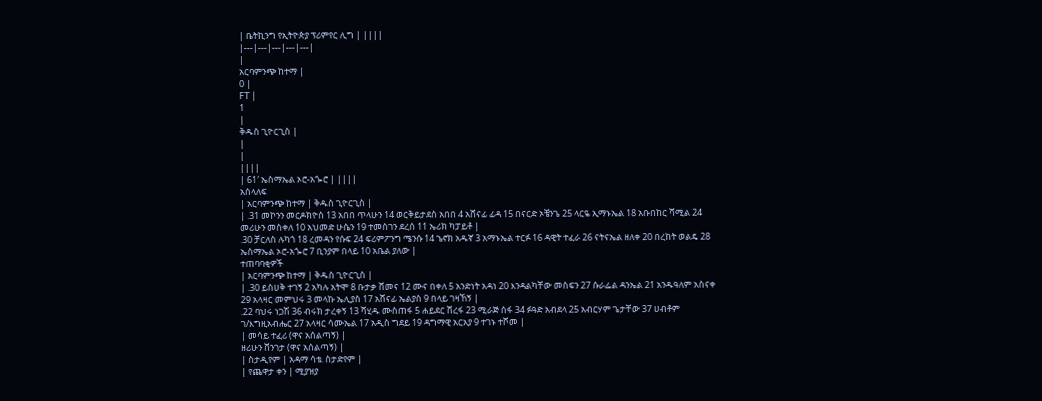| ቤትኪንግ የኢትዮጵያ ፕሪምየር ሊግ | ||||
|---|---|---|---|---|
|
አርባምንጭ ከተማ |
0 |
FT |
1
|
ቅዱስ ጊዮርጊስ |
|
|
||||
| 61′ ኤስማኤል ኦሮ-አጐሮ | ||||
አሰላለፍ
| አርባምንጭ ከተማ | ቅዱስ ጊዮርጊስ |
| .31 መኮንን መርዶክዮስ 13 አበበ ጥላሁን 14 ወርቅይታደስ አበበ 4 አሸናፊ ፊዳ 15 በናርድ ኦቼንጌ 25 ላርዬ ኢማኑኤል 18 አቡበከር ሻሚል 24 መሪሁን መስቀለ 10 አህመድ ሁሴን 19 ተመስገን ደረሰ 11 ኤሪክ ካፓይቶ |
.30 ቻርለስ ሉካጎ 18 ረመዳን የሱፍ 24 ፍሪምፖንግ ሜንሱ 14 ኄኖክ አዱኛ 3 አማኑኤል ተርፉ 16 ዳዊት ተፈራ 26 ናትናኤል ዘለቀ 20 በረከት ወልዴ 28 ኤስማኤል ኦሮ-አጐሮ 7 ቢንያም በላይ 10 አቤል ያለው |
ተጠባባቂዎች
| አርባምንጭ ከተማ | ቅዱስ ጊዮርጊስ |
| .30 ይስሀቅ ተገኝ 2 አካሉ አትሞ 8 ቡታቃ ሸመና 12 ሙና በቀለ 5 አንድነት አዳነ 20 እንዳልካቸው መስፍን 27 ሱራፌል ዳንኤል 21 አንዱዓለም አስናቀ 29 አላዛር መምህሩ 3 መላኩ ኤሊያስ 17 አሸናፊ ኤልያስ 9 በላይ ገዛኸኝ |
.22 ባህሩ ነጋሽ 36 ብሩክ ታረቀኝ 13 ሻሂዱ ሙስጠፋ 5 ሐይደር ሸረፋ 23 ሚራጅ ሰፋ 34 ፉዓድ አብደላ 25 አብርሃም ጌታቸው 37 ሀብቶም ገ/እግዚአብሔር 27 አላዛር ሳሙኤል 17 አዲስ ግደይ 19 ዳግማዊ አርአያ 9 ተገኑ ተሾመ |
| መሳይ ተፈሪ (ዋና አሰልጣኝ) |
ዘሪሁን ሸንገታ (ዋና አሰልጣኝ) |
| ስታዲየም | አዳማ ሳቴ. ስታድየም |
| የጨዋታ ቀን | ሚያዝያ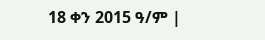18 ቀን 2015 ዓ/ም |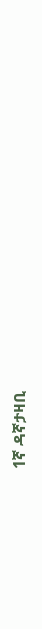1ኛ ዳኛታዛቢ